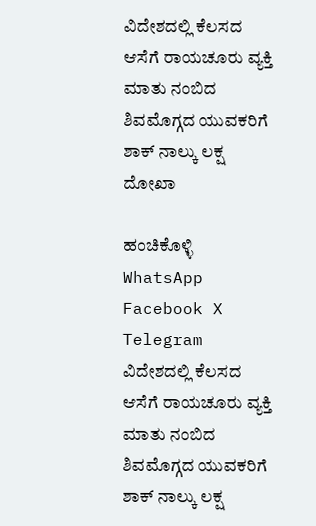ವಿದೇಶದಲ್ಲಿ ಕೆಲಸದ ಆಸೆಗೆ ರಾಯಚೂರು ವ್ಯಕ್ತಿ ಮಾತು ನಂಬಿದ ಶಿವಮೊಗ್ಗದ ಯುವಕರಿಗೆ ಶಾಕ್ ನಾಲ್ಕು ಲಕ್ಷ ದೋಖಾ

ಹಂಚಿಕೊಳ್ಳಿ
WhatsApp Facebook X Telegram
ವಿದೇಶದಲ್ಲಿ ಕೆಲಸದ ಆಸೆಗೆ ರಾಯಚೂರು ವ್ಯಕ್ತಿ ಮಾತು ನಂಬಿದ ಶಿವಮೊಗ್ಗದ ಯುವಕರಿಗೆ ಶಾಕ್ ನಾಲ್ಕು ಲಕ್ಷ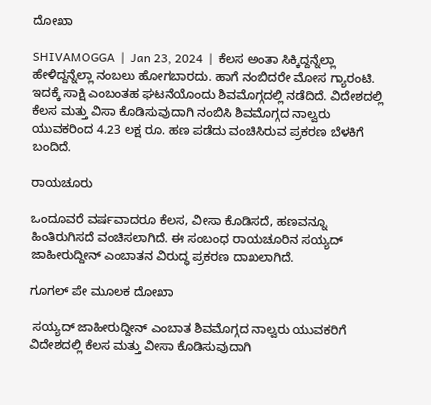ದೋಖಾ

SHIVAMOGGA  |  Jan 23, 2024  |  ಕೆಲಸ ಅಂತಾ ಸಿಕ್ಕಿದ್ದನ್ನೆಲ್ಲಾ ಹೇಳಿದ್ದನ್ನೆಲ್ಲಾ ನಂಬಲು ಹೋಗಬಾರದು. ಹಾಗೆ ನಂಬಿದರೇ ಮೋಸ ಗ್ಯಾರಂಟಿ.  ಇದಕ್ಕೆ ಸಾಕ್ಷಿ ಎಂಬಂತಹ ಘಟನೆಯೊಂದು ಶಿವಮೊಗ್ಗದಲ್ಲಿ ನಡೆದಿದೆ. ವಿದೇಶದಲ್ಲಿ ಕೆಲಸ ಮತ್ತು ವಿಸಾ ಕೊಡಿಸುವುದಾಗಿ ನಂಬಿಸಿ ಶಿವಮೊಗ್ಗದ ನಾಲ್ವರು ಯುವಕರಿಂದ 4.23 ಲಕ್ಷ ರೂ. ಹಣ ಪಡೆದು ವಂಚಿಸಿರುವ ಪ್ರಕರಣ ಬೆಳಕಿಗೆ ಬಂದಿದೆ.

ರಾಯಚೂರು

ಒಂದೂವರೆ ವರ್ಷವಾದರೂ ಕೆಲಸ, ವೀಸಾ ಕೊಡಿಸದೆ, ಹಣವನ್ನೂ ಹಿಂತಿರುಗಿಸದೆ ವಂಚಿಸಲಾಗಿದೆ. ಈ ಸಂಬಂಧ ರಾಯಚೂರಿನ ಸಯ್ಯದ್ ಜಾಹೀರುದ್ದೀನ್ ಎಂಬಾತನ ವಿರುದ್ಧ ಪ್ರಕರಣ ದಾಖಲಾಗಿದೆ.

ಗೂಗಲ್ ಪೇ ಮೂಲಕ ದೋಖಾ

 ಸಯ್ಯದ್ ಜಾಹೀರುದ್ದೀನ್ ಎಂಬಾತ ಶಿವಮೊಗ್ಗದ ನಾಲ್ವರು ಯುವಕರಿಗೆ ವಿದೇಶದಲ್ಲಿ ಕೆಲಸ ಮತ್ತು ವೀಸಾ ಕೊಡಿಸುವುದಾಗಿ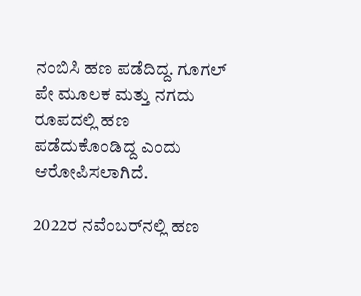ನಂಬಿಸಿ ಹಣ ಪಡೆದಿದ್ದ. ಗೂಗಲ್ ಪೇ ಮೂಲಕ ಮತ್ತು ನಗದು ರೂಪದಲ್ಲಿ ಹಣ ಪಡೆದುಕೊಂಡಿದ್ದ ಎಂದು ಆರೋಪಿಸಲಾಗಿದೆ.

2022ರ ನವೆಂಬರ್‌ನಲ್ಲಿ ಹಣ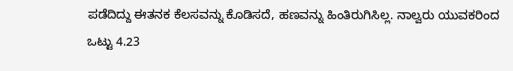ಪಡೆದಿದ್ದು ಈತನಕ ಕೆಲಸವನ್ನು ಕೊಡಿಸದೆ, ಹಣವನ್ನು ಹಿಂತಿರುಗಿಸಿಲ್ಲ. ನಾಲ್ವರು ಯುವಕರಿಂದ ಒಟ್ಟು 4.23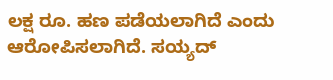ಲಕ್ಷ ರೂ. ಹಣ ಪಡೆಯಲಾಗಿದೆ ಎಂದು ಆರೋಪಿಸಲಾಗಿದೆ. ಸಯ್ಯದ್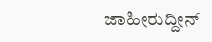ಜಾಹೀರುದ್ದೀನ್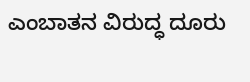ಎಂಬಾತನ ವಿರುದ್ಧ ದೂರು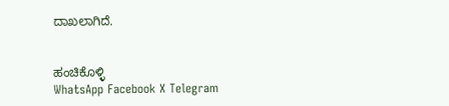ದಾಖಲಾಗಿದೆ.


ಹಂಚಿಕೊಳ್ಳಿ
WhatsApp Facebook X Telegram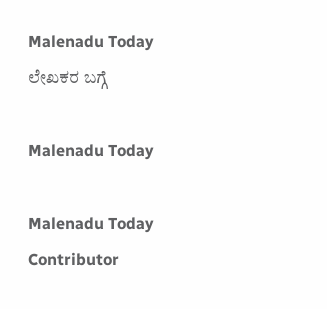Malenadu Today
ಲೇಖಕರ ಬಗ್ಗೆ

Malenadu Today

Malenadu Today Contributor